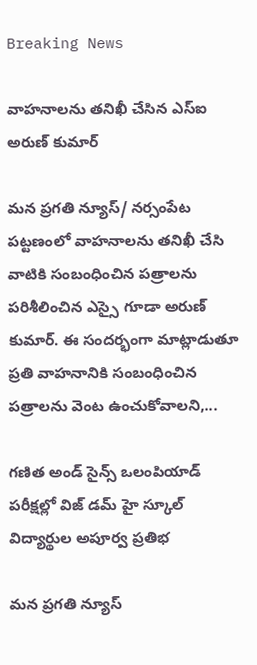Breaking News

వాహనాలను తనిఖీ చేసిన ఎస్ఐ అరుణ్ కుమార్

మన ప్రగతి న్యూస్/ నర్సంపేట పట్టణంలో వాహనాలను తనిఖీ చేసి వాటికి సంబంధించిన పత్రాలను పరిశీలించిన ఎస్సై గూడా అరుణ్ కుమార్. ఈ సందర్భంగా మాట్లాడుతూ ప్రతి వాహనానికి సంబంధించిన పత్రాలను వెంట ఉంచుకోవాలని,...

గణిత అండ్ సైన్స్ ఒలంపియాడ్ పరీక్షల్లో విజ్ డమ్ హై స్కూల్ విద్యార్థుల అపూర్వ ప్రతిభ

మన ప్రగతి న్యూస్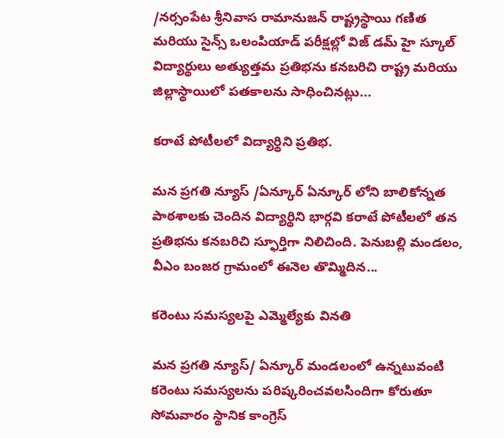/నర్సంపేట శ్రీనివాస రామానుజన్ రాష్ట్రస్థాయి గణిత మరియు సైన్స్ ఒలంపియాడ్ పరీక్షల్లో విజ్ డమ్ హై స్కూల్ విద్యార్థులు అత్యుత్తమ ప్రతిభను కనబరిచి రాష్ట్ర మరియు జిల్లాస్థాయిలో పతకాలను సాధించినట్లు...

కరాటే పోటీలలో విద్యార్థిని ప్రతిభ.

మన ప్రగతి న్యూస్ /ఏన్కూర్ ఏన్కూర్ లోని బాలికోన్నత పాఠశాలకు చెందిన విద్యార్థిని భార్గవి కరాటే పోటీలలో తన ప్రతిభను కనబరిచి స్ఫూర్తిగా నిలిచింది. పెనుబల్లి మండలం, వీఎం బంజర గ్రామంలో ఈనెల తొమ్మిదిన...

కరెంటు సమస్యలపై ఎమ్మెల్యేకు వినతి

మన ప్రగతి న్యూస్/ ఏన్కూర్ మండలంలో ఉన్నటువంటి కరెంటు సమస్యలను పరిష్కరించవలసిందిగా కోరుతూ సోమవారం స్థానిక కాంగ్రెస్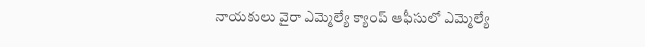నాయకులు వైరా ఎమ్మెల్యే క్యాంప్ ఆఫీసులో ఎమ్మెల్యే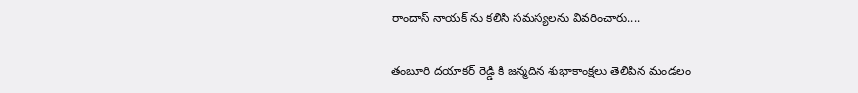రాందాస్ నాయక్ ను కలిసి సమస్యలను వివరించారు....

తంబూరి దయాకర్ రెడ్డి కి జన్మదిన శుభాకాంక్షలు తెలిపిన మండలం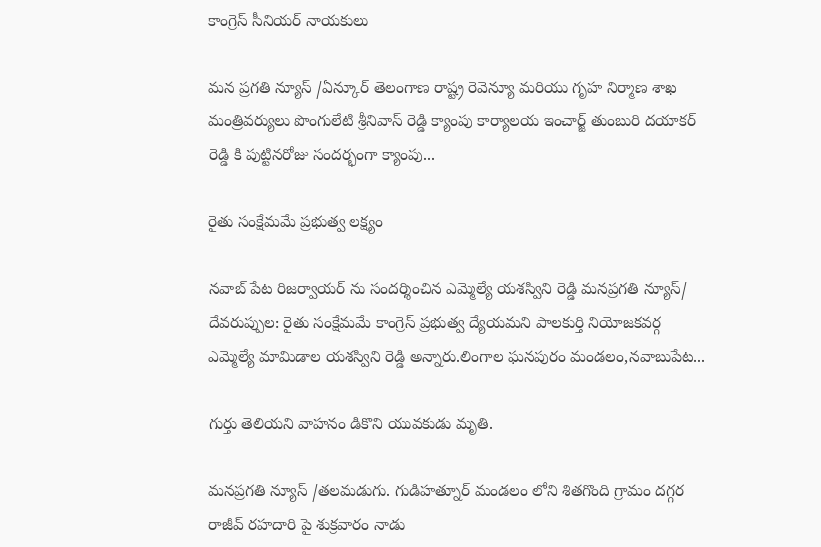కాంగ్రెస్ సీనియర్ నాయకులు

మన ప్రగతి న్యూస్ /ఏన్కూర్ తెలంగాణ రాష్ట్ర రెవెన్యూ మరియు గృహ నిర్మాణ శాఖ మంత్రివర్యులు పొంగులేటి శ్రీనివాస్ రెడ్డి క్యాంపు కార్యాలయ ఇంచార్జ్ తుంబురి దయాకర్ రెడ్డి కి పుట్టినరోజు సందర్భంగా క్యాంపు...

రైతు సంక్షేమమే ప్రభుత్వ లక్ష్యం

నవాబ్ పేట రిజర్వాయర్ ను సందర్శించిన ఎమ్మెల్యే యశస్విని రెడ్డి మనప్రగతి న్యూస్/ దేవరుప్పుల: రైతు సంక్షేమమే కాంగ్రెస్ ప్రభుత్వ ద్యేయమని పాలకుర్తి నియోజకవర్గ ఎమ్మెల్యే మామిడాల యశస్విని రెడ్డి అన్నారు.లింగాల ఘనపురం మండలం,నవాబుపేట...

గుర్తు తెలియని వాహనం డికొని యువకుడు మృతి.

మనప్రగతి న్యూస్ /తలమడుగు. గుడిహత్నూర్ మండలం లోని శితగొంది గ్రామం దగ్గర రాజీవ్ రహదారి పై శుక్రవారం నాడు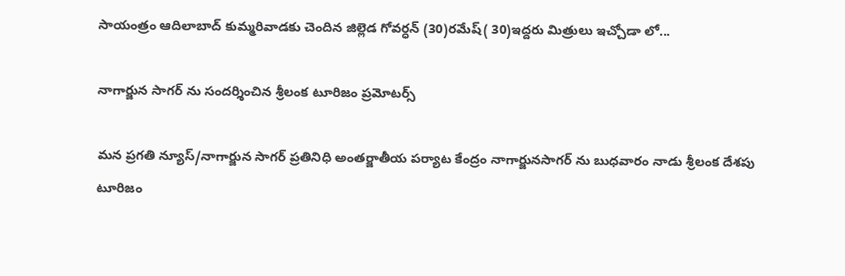సాయంత్రం ఆదిలాబాద్ కుమ్మరివాడకు చెందిన జిల్లెడ గోవర్ధన్ (30)రమేష్( 30)ఇద్దరు మిత్రులు ఇచ్చోడా లో...

నాగార్జున సాగర్ ను సందర్శించిన శ్రీలంక టూరిజం ప్రమోటర్స్

మన ప్రగతి న్యూస్/నాగార్జున సాగర్ ప్రతినిధి అంతర్జాతీయ పర్యాట కేంద్రం నాగార్జునసాగర్ ను బుధవారం నాడు శ్రీలంక దేశపు టూరిజం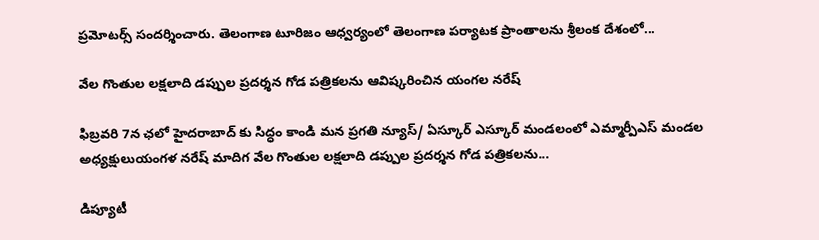ప్రమోటర్స్ సందర్శించారు. తెలంగాణ టూరిజం ఆధ్వర్యంలో తెలంగాణ పర్యాటక ప్రాంతాలను శ్రీలంక దేశంలో...

వేల గొంతుల లక్షలాది డప్పుల ప్రదర్శన గోడ పత్రికలను ఆవిష్కరించిన యంగల నరేష్

ఫిబ్రవరి 7న ఛలో హైదరాబాద్ కు సిద్ధం కాండి మన ప్రగతి న్యూస్/ ఏస్కూర్ ఎస్కూర్ మండలంలో ఎమ్మార్పీఎస్ మండల అధ్యక్షులుయంగళ నరేష్ మాదిగ వేల గొంతుల లక్షలాది డప్పుల ప్రదర్శన గోడ పత్రికలను...

డిప్యూటీ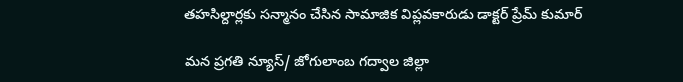తహసిల్దార్లకు సన్మానం చేసిన సామాజిక విప్లవకారుడు డాక్టర్ ప్రేమ్ కుమార్

మన ప్రగతి న్యూస్/ జోగులాంబ గద్వాల జిల్లా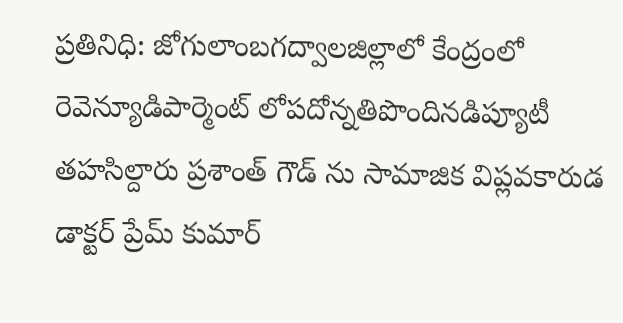ప్రతినిధి: జోగులాంబగద్వాలజిల్లాలో కేంద్రంలో రెవెన్యూడిపార్మెంట్ లోపదోన్నతిపొందినడిప్యూటీ తహసిల్దారు ప్రశాంత్ గౌడ్ ను సామాజిక విప్లవకారుడ డాక్టర్ ప్రేమ్ కుమార్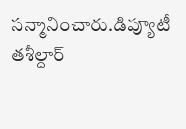సన్మానించారు.డిప్యూటీ తశీల్దార్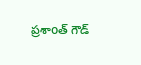ప్రశాoత్ గౌడ్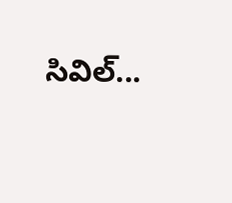సివిల్...